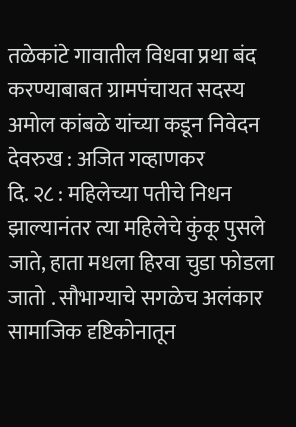तळेकांटे गावातील विधवा प्रथा बंद करण्याबाबत ग्रामपंचायत सदस्य अमोल कांबळे यांच्या कडून निवेदन
देवरुख : अजित गव्हाणकर
दि. २८ : महिलेच्या पतीचे निधन झाल्यानंतर त्या महिलेचे कुंकू पुसले जाते, हाता मधला हिरवा चुडा फोडला जातो . सौभाग्याचे सगळेच अलंकार सामाजिक दृष्टिकोनातून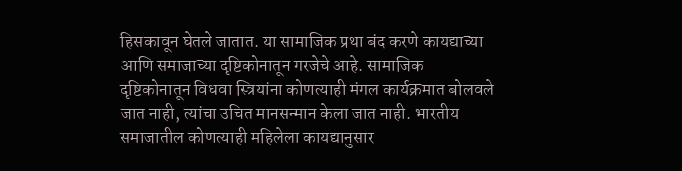हिसकावून घेतले जातात. या सामाजिक प्रथा बंद करणे कायद्याच्या आणि समाजाच्या दृष्टिकोनातून गरजेचे आहे. सामाजिक दृष्टिकोनातून विधवा स्त्रियांना कोणत्याही मंगल कार्यक्रमात बोलवले जात नाही, त्यांचा उचित मानसन्मान केला जात नाही. भारतीय समाजातील कोणत्याही महिलेला कायद्यानुसार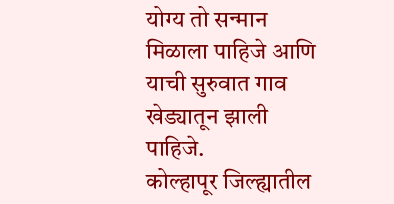योग्य तो सन्मान मिळाला पाहिजे आणि याची सुरुवात गाव खेड्यातून झाली पाहिजे.
कोल्हापूर जिल्ह्यातील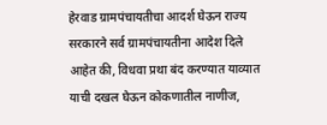हेरवाड ग्रामपंचायतीचा आदर्श घेऊन राज्य सरकारने सर्व ग्रामपंचायतीना आदेश दिले आहेत की, विधवा प्रथा बंद करण्यात याव्यात याची दखल घेऊन कोकणातील नाणीज,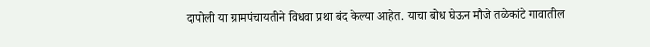दापोली या ग्रामपंचायतीने विधवा प्रथा बंद केल्या आहेत. याचा बोध घेऊन मौजे तळेकांटे गावातील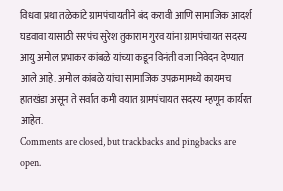विधवा प्रथा तळेकांटे ग्रामपंचायतीने बंद करावी आणि सामाजिक आदर्श घडवावा यासाठी सरपंच सुरेश तुकाराम गुरव यांना ग्रामपंचायत सदस्य आयु अमोल प्रभाकर कांबळे यांच्या कडून विनंती वजा निवेदन देण्यात आले आहे. अमोल कांबळे यांचा सामाजिक उपक्रमामध्ये कायमच हातखंडा असून ते सर्वात कमी वयात ग्रामपंचायत सदस्य म्हणून कार्यरत आहेत.
Comments are closed, but trackbacks and pingbacks are open.